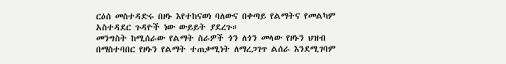ርዕሰ መስተዳድሩ በዞኑ እየተከናወነ ባለውና በቀጣይ የልማትና የመልካም አስተዳደር ጉዳዮች ነው ውይይት ያደረጉ።
መንግስት ከሚሰራው የልማት ስራዎች ጎን ለጎን መላው የዞኑን ህዝብ በማስተባበር የዞኑን የልማት ተጠቃሚነት ለማረጋገጥ ልሰራ እንደሚገባም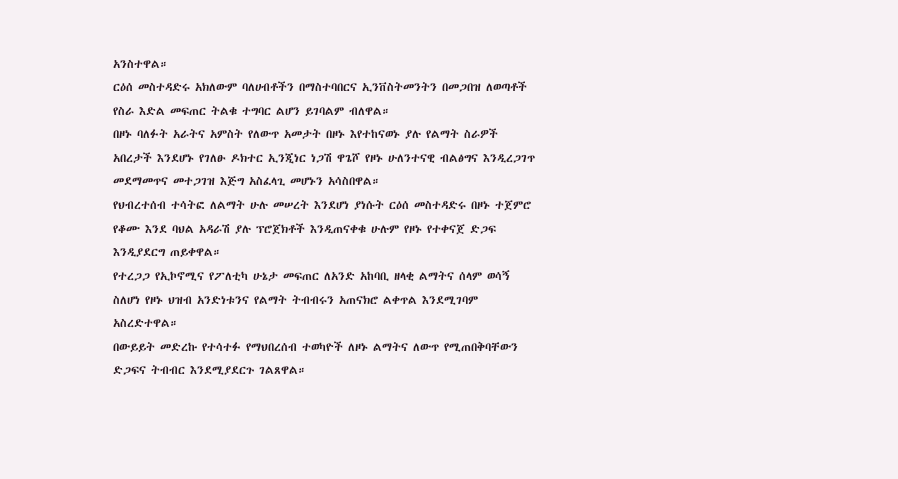አንስተዋል።
ርዕሰ መስተዳድሩ አክለውም ባለሀብቶችን በማስተባበርና ኢንቨስትመንትን በመጋበዝ ለወጣቶች የስራ እድል መፍጠር ትልቁ ተግባር ልሆን ይገባልም ብለዋል።
በዞኑ ባለፉት አራትና አምስት የለውጥ አመታት በዞኑ እየተከናወኑ ያሉ የልማት ስራዎች አበረታች እንደሆኑ የገለፁ ዶክተር ኢንጂነር ነጋሽ ዋጌሾ የዞኑ ሁለንተናዊ ብልፅግና እንዲረጋገጥ መደማመጥና መተጋገዝ እጅግ አስፈላጊ መሆኑን አሳስበዋል።
የህብረተሰብ ተሳትፎ ለልማት ሁሉ መሠረት እንደሆነ ያነሱት ርዕሰ መስተዳድሩ በዞኑ ተጀምሮ የቆሙ እንደ ባህል አዳራሽ ያሉ ፕሮጀክቶች እንዲጠናቀቁ ሁሉም የዞኑ የተቀናጀ ድጋፍ እንዲያደርግ ጠይቀዋል።
የተረጋጋ የኢኮኖሚና የፖለቲካ ሁኔታ መፍጠር ለአንድ አከባቢ ዘላቂ ልማትና ሰላም ወሳኝ ስለሆነ የዞኑ ህዝብ አንድነቱንና የልማት ትብብሩን አጠናክሮ ልቀጥል እንደሚገባም አስረድተዋል።
በውይይት መድረኩ የተሳተፉ የማህበረሰብ ተወካዮች ለዞኑ ልማትና ለውጥ የሚጠበቅባቸውን ድጋፍና ትብብር እንደሚያደርጉ ገልጸዋል።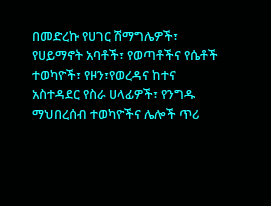በመድረኩ የሀገር ሽማግሌዎች፣ የሀይማኖት አባቶች፣ የወጣቶችና የሴቶች ተወካዮች፣ የዞን፣የወረዳና ከተና አስተዳደር የስራ ሀላፊዎች፣ የንግዱ ማህበረሰብ ተወካዮችና ሌሎች ጥሪ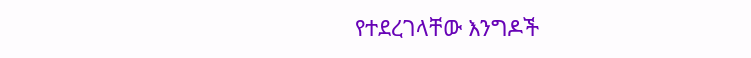የተደረገላቸው እንግዶች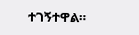ተገኝተዋል።